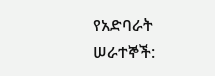የአድባራት ሠራተኞች: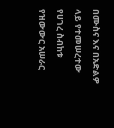በሙስና እና በአድልዎ ላይ የተመሠረተው የሀገረ ስብከቱ የዝውውር አሠራር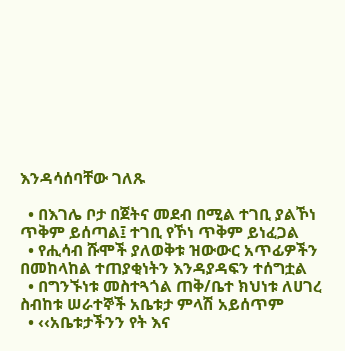እንዳሳሰባቸው ገለጹ

  • በእገሌ ቦታ በጀትና መደብ በሚል ተገቢ ያልኾነ ጥቅም ይሰጣል፤ ተገቢ የኾነ ጥቅም ይነፈጋል
  • የሒሳብ ሹሞች ያለወቅቱ ዝውውር አጥፊዎችን በመከላከል ተጠያቂነትን እንዳያዳፍን ተሰግቷል
  • በግንኙነቱ መስተጓጎል ጠቅ/ቤተ ክህነቱ ለሀገረ ስብከቱ ሠራተኞች አቤቱታ ምላሽ አይሰጥም
  • ‹‹አቤቱታችንን የት እና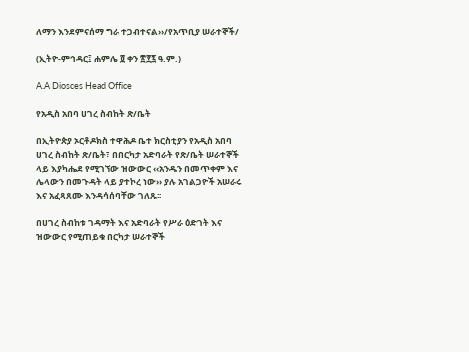ለማን እንደምናሰማ ግራ ተጋብተናል››/የአጥቢያ ሠራተኞች/

(ኢትዮ-ምኅዳር፤ ሐምሌ ፬ ቀን ፳፻፯ ዓ.ም.)

A.A Diosces Head Office

የአዲስ አበባ ሀገረ ስብከት ጽ/ቤት

በኢትዮጵያ ኦርቶዶክስ ተዋሕዶ ቤተ ክርስቲያን የአዲስ አበባ ሀገረ ስብከት ጽ/ቤት፣ በበርካታ አድባራት የጽ/ቤት ሠራተኞች ላይ እያካሔደ የሚገኘው ዝውውር ‹‹አንዱን በመጥቀም እና ሌላውን በመጉዳት ላይ ያተኮረ ነው›› ያሉ አገልጋዮች አሠራሩ እና አፈጻጸሙ እንዳሳሰባቸው ገለጹ፡፡

በሀገረ ስብከቱ ገዳማት እና አድባራት የሥራ ዕድገት እና ዝውውር የሚጠይቁ በርካታ ሠራተኞች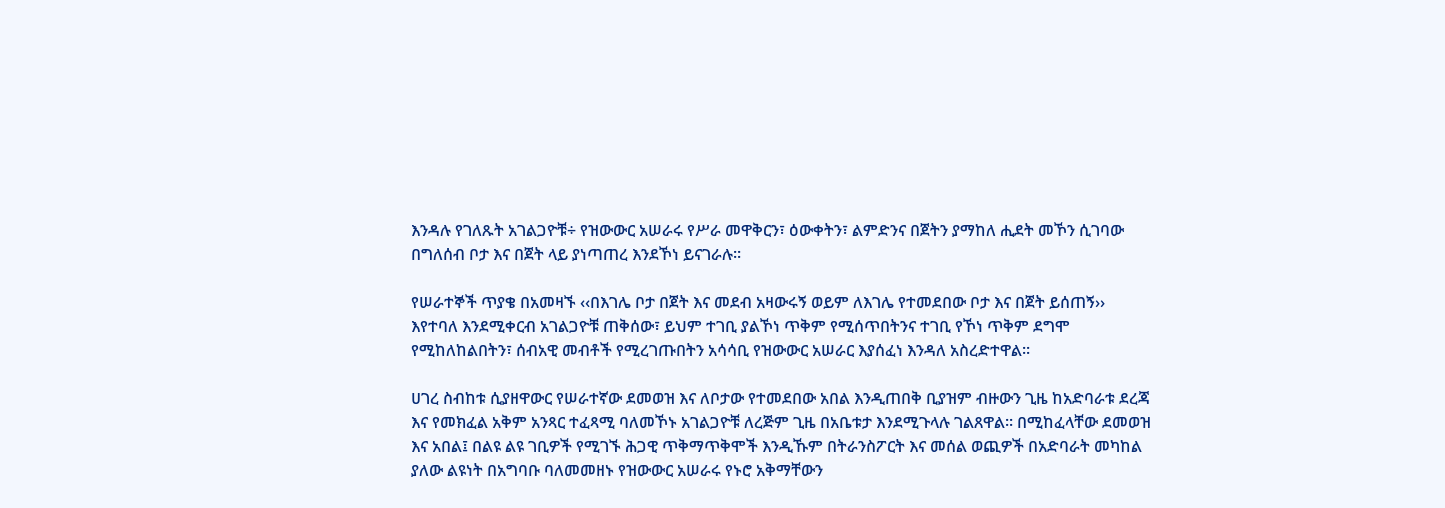እንዳሉ የገለጹት አገልጋዮቹ÷ የዝውውር አሠራሩ የሥራ መዋቅርን፣ ዕውቀትን፣ ልምድንና በጀትን ያማከለ ሒደት መኾን ሲገባው በግለሰብ ቦታ እና በጀት ላይ ያነጣጠረ እንደኾነ ይናገራሉ፡፡

የሠራተኞች ጥያቄ በአመዛኙ ‹‹በእገሌ ቦታ በጀት እና መደብ አዛውሩኝ ወይም ለእገሌ የተመደበው ቦታ እና በጀት ይሰጠኝ›› እየተባለ እንደሚቀርብ አገልጋዮቹ ጠቅሰው፣ ይህም ተገቢ ያልኾነ ጥቅም የሚሰጥበትንና ተገቢ የኾነ ጥቅም ደግሞ የሚከለከልበትን፣ ሰብአዊ መብቶች የሚረገጡበትን አሳሳቢ የዝውውር አሠራር እያሰፈነ እንዳለ አስረድተዋል፡፡

ሀገረ ስብከቱ ሲያዘዋውር የሠራተኛው ደመወዝ እና ለቦታው የተመደበው አበል እንዲጠበቅ ቢያዝም ብዙውን ጊዜ ከአድባራቱ ደረጃ እና የመክፈል አቅም አንጻር ተፈጻሚ ባለመኾኑ አገልጋዮቹ ለረጅም ጊዜ በአቤቱታ እንደሚጉላሉ ገልጸዋል፡፡ በሚከፈላቸው ደመወዝ እና አበል፤ በልዩ ልዩ ገቢዎች የሚገኙ ሕጋዊ ጥቅማጥቅሞች እንዲኹም በትራንስፖርት እና መሰል ወጪዎች በአድባራት መካከል ያለው ልዩነት በአግባቡ ባለመመዘኑ የዝውውር አሠራሩ የኑሮ አቅማቸውን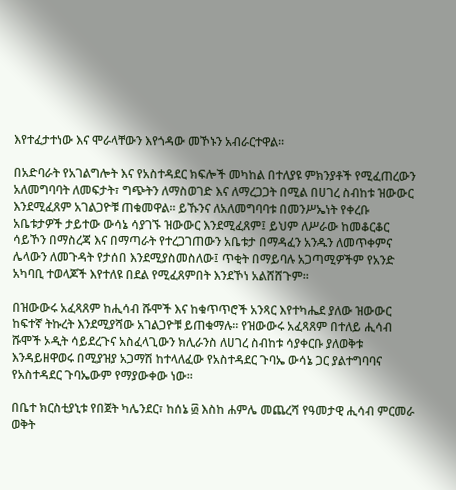እየተፈታተነው እና ሞራላቸውን እየጎዳው መኾኑን አብራርተዋል፡፡

በአድባራት የአገልግሎት እና የአስተዳደር ክፍሎች መካከል በተለያዩ ምክንያቶች የሚፈጠረውን አለመግባባት ለመፍታት፣ ግጭትን ለማስወገድ እና ለማረጋጋት በሚል በሀገረ ስብከቱ ዝውውር እንደሚፈጸም አገልጋዮቹ ጠቁመዋል፡፡ ይኹንና ለአለመግባባቱ በመንሥኤነት የቀረቡ አቤቱታዎች ታይተው ውሳኔ ሳያገኙ ዝውውር እንደሚፈጸም፤ ይህም ለሥራው ከመቆርቆር ሳይኾን በማስረጃ እና በማጣራት የተረጋገጠውን አቤቱታ በማዳፈን አንዱን ለመጥቀምና ሌላውን ለመጉዳት የታሰበ እንደሚያስመስለው፤ ጥቂት በማይባሉ አጋጣሚዎችም የአንድ አካባቢ ተወላጆች እየተለዩ በደል የሚፈጸምበት እንደኾነ አልሸሸጉም፡፡

በዝውውሩ አፈጻጸም ከሒሳብ ሹሞች እና ከቁጥጥሮች አንጻር እየተካሔደ ያለው ዝውውር ከፍተኛ ትኩረት እንደሚያሻው አገልጋዮቹ ይጠቁማሉ፡፡ የዝውውሩ አፈጻጸም በተለይ ሒሳብ ሹሞች ኦዲት ሳይደረጉና አስፈላጊውን ክሊራንስ ለሀገረ ስብከቱ ሳያቀርቡ ያለወቅቱ እንዳይዘዋወሩ በሚያዝያ አጋማሽ ከተላለፈው የአስተዳደር ጉባኤ ውሳኔ ጋር ያልተግባባና የአስተዳደር ጉባኤውም የማያውቀው ነው፡፡

በቤተ ክርስቲያኒቱ የበጀት ካሌንደር፣ ከሰኔ ፴ እስከ ሐምሌ መጨረሻ የዓመታዊ ሒሳብ ምርመራ ወቅት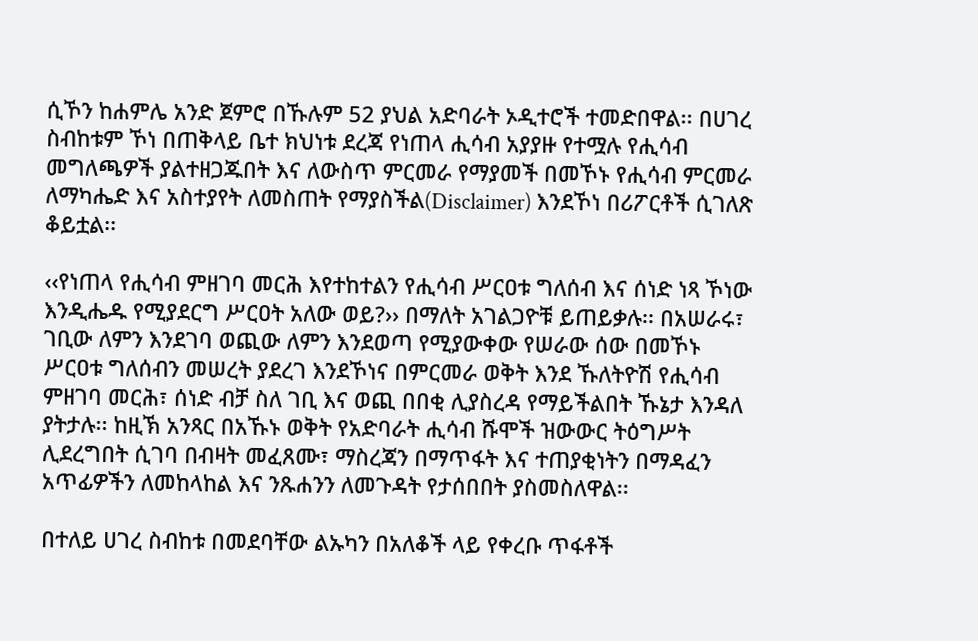ሲኾን ከሐምሌ አንድ ጀምሮ በኹሉም 52 ያህል አድባራት ኦዲተሮች ተመድበዋል፡፡ በሀገረ ስብከቱም ኾነ በጠቅላይ ቤተ ክህነቱ ደረጃ የነጠላ ሒሳብ አያያዙ የተሟሉ የሒሳብ መግለጫዎች ያልተዘጋጁበት እና ለውስጥ ምርመራ የማያመች በመኾኑ የሒሳብ ምርመራ ለማካሔድ እና አስተያየት ለመስጠት የማያስችል(Disclaimer) እንደኾነ በሪፖርቶች ሲገለጽ ቆይቷል፡፡

‹‹የነጠላ የሒሳብ ምዘገባ መርሕ እየተከተልን የሒሳብ ሥርዐቱ ግለሰብ እና ሰነድ ነጻ ኾነው እንዲሔዱ የሚያደርግ ሥርዐት አለው ወይ?›› በማለት አገልጋዮቹ ይጠይቃሉ፡፡ በአሠራሩ፣ ገቢው ለምን እንደገባ ወጪው ለምን እንደወጣ የሚያውቀው የሠራው ሰው በመኾኑ ሥርዐቱ ግለሰብን መሠረት ያደረገ እንደኾነና በምርመራ ወቅት እንደ ኹለትዮሽ የሒሳብ ምዘገባ መርሕ፣ ሰነድ ብቻ ስለ ገቢ እና ወጪ በበቂ ሊያስረዳ የማይችልበት ኹኔታ እንዳለ ያትታሉ፡፡ ከዚኽ አንጻር በአኹኑ ወቅት የአድባራት ሒሳብ ሹሞች ዝውውር ትዕግሥት ሊደረግበት ሲገባ በብዛት መፈጸሙ፣ ማስረጃን በማጥፋት እና ተጠያቂነትን በማዳፈን አጥፊዎችን ለመከላከል እና ንጹሐንን ለመጉዳት የታሰበበት ያስመስለዋል፡፡

በተለይ ሀገረ ስብከቱ በመደባቸው ልኡካን በአለቆች ላይ የቀረቡ ጥፋቶች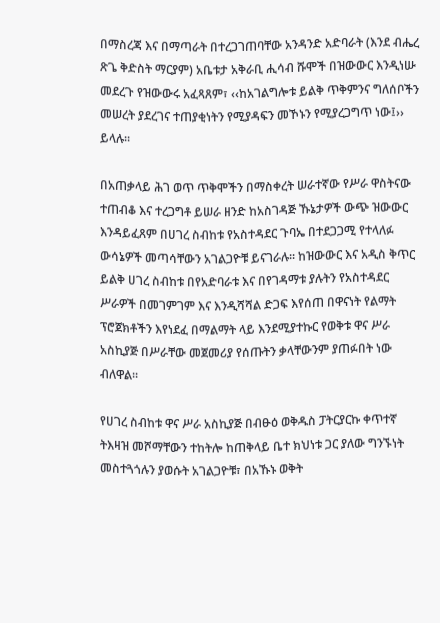በማስረጃ እና በማጣራት በተረጋገጠባቸው አንዳንድ አድባራት (እንደ ብሔረ ጽጌ ቅድስት ማርያም) አቤቱታ አቅራቢ ሒሳብ ሹሞች በዝውውር እንዲነሡ መደረጉ የዝውውሩ አፈጻጸም፣ ‹‹ከአገልግሎቱ ይልቅ ጥቅምንና ግለሰቦችን መሠረት ያደረገና ተጠያቂነትን የሚያዳፍን መኾኑን የሚያረጋግጥ ነው፤›› ይላሉ፡፡

በአጠቃላይ ሕገ ወጥ ጥቅሞችን በማስቀረት ሠራተኛው የሥራ ዋስትናው ተጠብቆ እና ተረጋግቶ ይሠራ ዘንድ ከአስገዳጅ ኹኔታዎች ውጭ ዝውውር እንዳይፈጸም በሀገረ ስብከቱ የአስተዳደር ጉባኤ በተደጋጋሚ የተላለፉ ውሳኔዎች መጣሳቸውን አገልጋዮቹ ይናገራሉ፡፡ ከዝውውር እና አዲስ ቅጥር ይልቅ ሀገረ ስብከቱ በየአድባራቱ እና በየገዳማቱ ያሉትን የአስተዳደር ሥራዎች በመገምገም እና እንዲሻሻል ድጋፍ እየሰጠ በዋናነት የልማት ፕሮጀክቶችን እየነደፈ በማልማት ላይ እንደሚያተኩር የወቅቱ ዋና ሥራ አስኪያጅ በሥራቸው መጀመሪያ የሰጡትን ቃላቸውንም ያጠፉበት ነው  ብለዋል፡፡

የሀገረ ስብከቱ ዋና ሥራ አስኪያጅ በብፁዕ ወቅዱስ ፓትርያርኩ ቀጥተኛ ትእዛዝ መሾማቸውን ተከትሎ ከጠቅላይ ቤተ ክህነቱ ጋር ያለው ግንኙነት መስተጓጎሉን ያወሱት አገልጋዮቹ፣ በአኹኑ ወቅት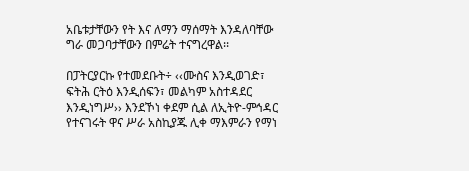አቤቱታቸውን የት እና ለማን ማሰማት እንዳለባቸው ግራ መጋባታቸውን በምሬት ተናግረዋል፡፡

በፓትርያርኩ የተመደቡት÷ ‹‹ሙስና እንዲወገድ፣ ፍትሕ ርትዕ እንዲሰፍን፣ መልካም አስተዳደር እንዲነግሥ›› እንደኾነ ቀደም ሲል ለኢትዮ-ምኅዳር  የተናገሩት ዋና ሥራ አስኪያጁ ሊቀ ማእምራን የማነ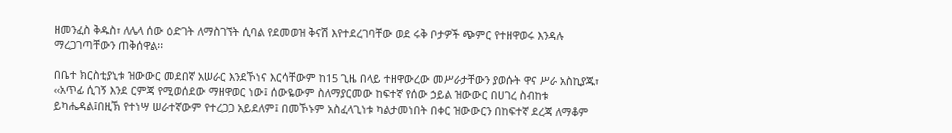ዘመንፈስ ቅዱስ፣ ለሌላ ሰው ዕድገት ለማስገኘት ሲባል የደመወዝ ቅናሽ እየተደረገባቸው ወደ ሩቅ ቦታዎች ጭምር የተዘዋወሩ እንዳሉ ማረጋገጣቸውን ጠቅሰዋል፡፡

በቤተ ክርስቲያኒቱ ዝውውር መደበኛ አሠራር እንደኾነና እርሳቸውም ከ15 ጊዜ በላይ ተዘዋውረው መሥራታቸውን ያወሱት ዋና ሥራ አስኪያጁ፣ ‹‹አጥፊ ሲገኝ እንደ ርምጃ የሚወሰደው ማዘዋወር ነው፤ ሰውዬውም ስለማያርመው ከፍተኛ የሰው ኃይል ዝውውር በሀገረ ስብከቱ ይካሔዳል፤በዚኽ የተነሣ ሠራተኛውም የተረጋጋ አይደለም፤ በመኾኑም አስፈላጊነቱ ካልታመነበት በቀር ዝውውርን በከፍተኛ ደረጃ ለማቆም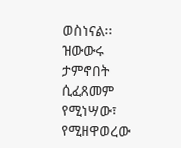ወስነናል፡፡ ዝውውሩ ታምኖበት ሲፈጸመም የሚነሣው፣ የሚዘዋወረው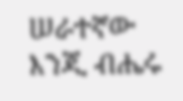ሠራተኛው እንጂ ብሔሩ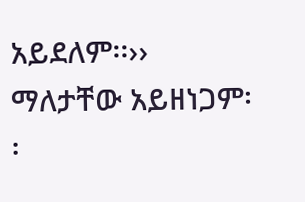አይደለም፡፡›› ማለታቸው አይዘነጋም፡፡